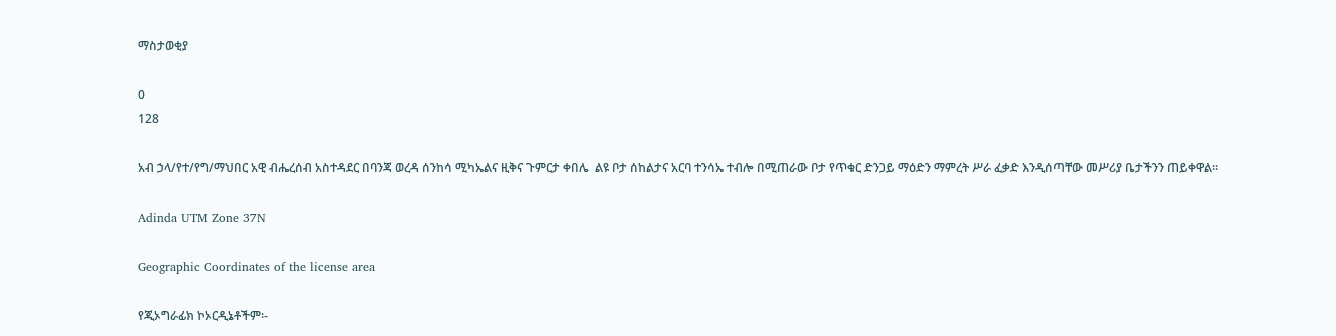ማስታወቂያ

0
128

አብ ኃላ/የተ/የግ/ማህበር አዊ ብሔረሰብ አስተዳደር በባንጃ ወረዳ ሰንከሳ ሚካኤልና ዚቅና ጉምርታ ቀበሌ  ልዩ ቦታ ሰከልታና አርባ ተንሳኤ ተብሎ በሚጠራው ቦታ የጥቁር ድንጋይ ማዕድን ማምረት ሥራ ፈቃድ እንዲሰጣቸው መሥሪያ ቤታችንን ጠይቀዋል፡፡

Adinda UTM Zone 37N

Geographic Coordinates of the license area

የጂኦግራፊክ ኮኦርዲኔቶችም፡-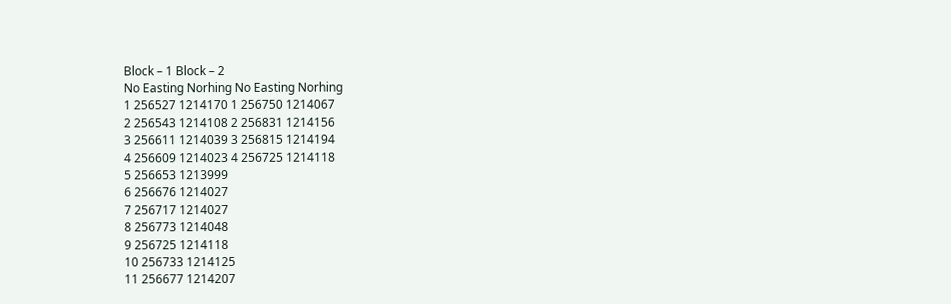Block – 1 Block – 2
No Easting Norhing No Easting Norhing
1 256527 1214170 1 256750 1214067
2 256543 1214108 2 256831 1214156
3 256611 1214039 3 256815 1214194
4 256609 1214023 4 256725 1214118
5 256653 1213999
6 256676 1214027
7 256717 1214027
8 256773 1214048
9 256725 1214118
10 256733 1214125
11 256677 1214207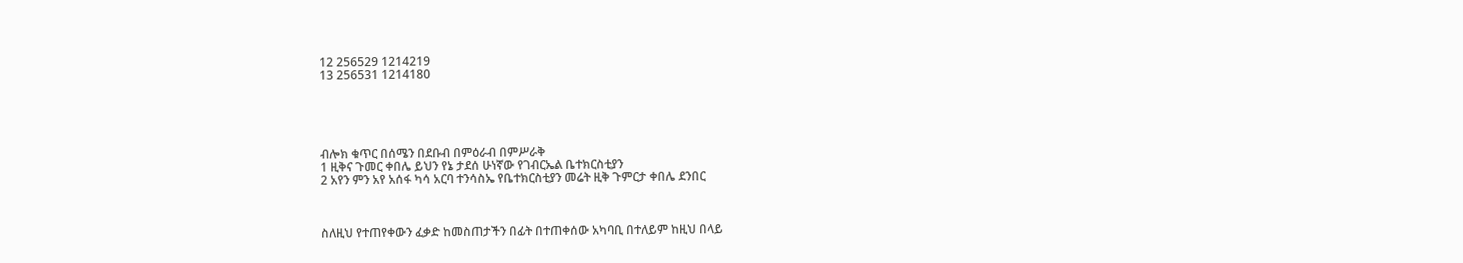12 256529 1214219
13 256531 1214180





ብሎክ ቁጥር በሰሜን በደቡብ በምዕራብ በምሥራቅ
1 ዚቅና ጉመር ቀበሌ ይህን የኔ ታደሰ ሁነኛው የገብርኤል ቤተክርስቲያን
2 አየን ምን አየ አሰፋ ካሳ አርባ ተንሳስኤ የቤተክርስቲያን መሬት ዚቅ ጉምርታ ቀበሌ ደንበር



ስለዚህ የተጠየቀውን ፈቃድ ከመስጠታችን በፊት በተጠቀሰው አካባቢ በተለይም ከዚህ በላይ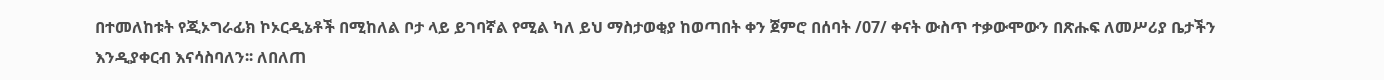በተመለከቱት የጂኦግራፊክ ኮኦርዲኔቶች በሚከለል ቦታ ላይ ይገባኛል የሚል ካለ ይህ ማስታወቂያ ከወጣበት ቀን ጀምሮ በሰባት /07/ ቀናት ውስጥ ተቃውሞውን በጽሑፍ ለመሥሪያ ቤታችን እንዲያቀርብ እናሳስባለን፡፡ ለበለጠ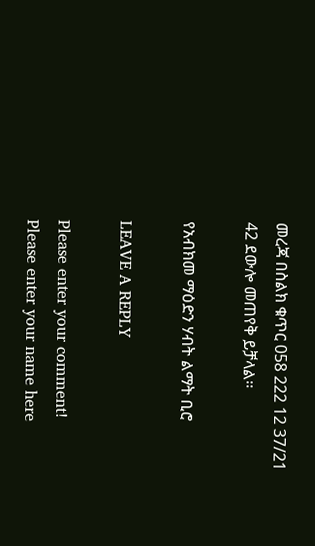መረጃ በስልክ ቁጥር 058 222 12 37/21 42 ደውሎ መጠየቅ ይቻላል፡፡

የአብክመ ማዕድን ሃብት ልማት ቢሮ

LEAVE A REPLY

Please enter your comment!
Please enter your name here